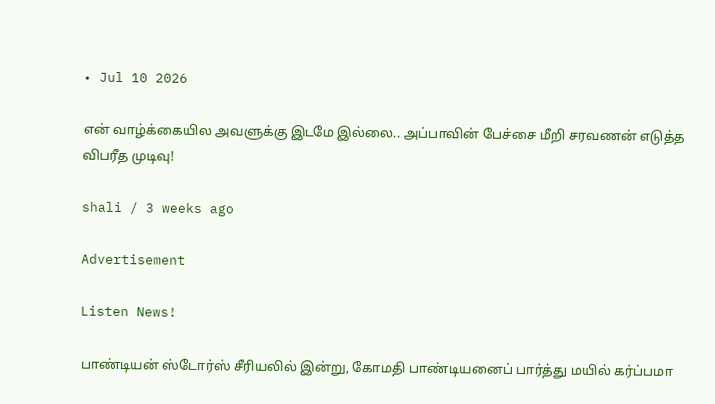• Jul 10 2026

என் வாழ்க்கையில அவளுக்கு இடமே இல்லை.. அப்பாவின் பேச்சை மீறி சரவணன் எடுத்த விபரீத முடிவு!

shali / 3 weeks ago

Advertisement

Listen News!

பாண்டியன் ஸ்டோர்ஸ் சீரியலில் இன்று, கோமதி பாண்டியனைப் பார்த்து மயில் கர்ப்பமா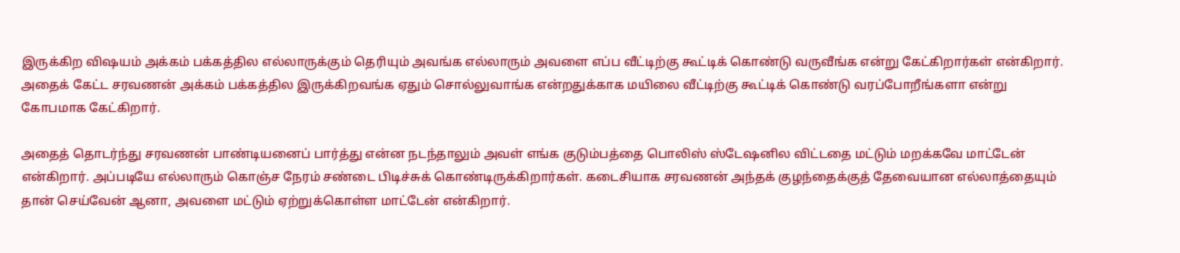இருக்கிற விஷயம் அக்கம் பக்கத்தில எல்லாருக்கும் தெரியும் அவங்க எல்லாரும் அவளை எப்ப வீட்டிற்கு கூட்டிக் கொண்டு வருவீங்க என்று கேட்கிறார்கள் என்கிறார். அதைக் கேட்ட சரவணன் அக்கம் பக்கத்தில இருக்கிறவங்க ஏதும் சொல்லுவாங்க என்றதுக்காக மயிலை வீட்டிற்கு கூட்டிக் கொண்டு வரப்போறீங்களா என்று கோபமாக கேட்கிறார்.

அதைத் தொடர்ந்து சரவணன் பாண்டியனைப் பார்த்து என்ன நடந்தாலும் அவள் எங்க குடும்பத்தை பொலிஸ் ஸ்டேஷனில விட்டதை மட்டும் மறக்கவே மாட்டேன் என்கிறார். அப்படியே எல்லாரும் கொஞ்ச நேரம் சண்டை பிடிச்சுக் கொண்டிருக்கிறார்கள். கடைசியாக சரவணன் அந்தக் குழந்தைக்குத் தேவையான எல்லாத்தையும் தான் செய்வேன் ஆனா, அவளை மட்டும் ஏற்றுக்கொள்ள மாட்டேன் என்கிறார்.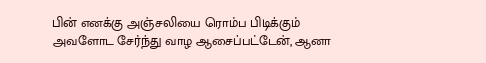பின் எனக்கு அஞ்சலியை ரொம்ப பிடிக்கும் அவளோட சேர்ந்து வாழ ஆசைப்பட்டேன், ஆனா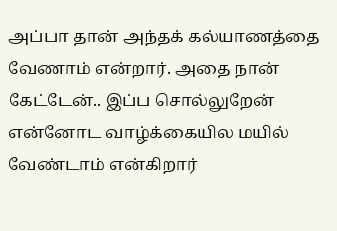அப்பா தான் அந்தக் கல்யாணத்தை வேணாம் என்றார். அதை நான் கேட்டேன்.. இப்ப சொல்லுறேன் என்னோட வாழ்க்கையில மயில் வேண்டாம் என்கிறார்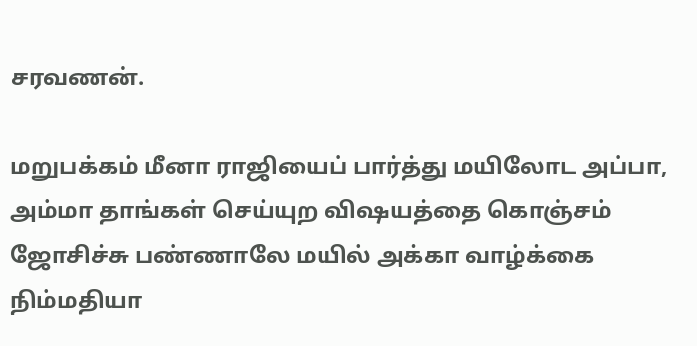சரவணன்.

மறுபக்கம் மீனா ராஜியைப் பார்த்து மயிலோட அப்பா, அம்மா தாங்கள் செய்யுற விஷயத்தை கொஞ்சம் ஜோசிச்சு பண்ணாலே மயில் அக்கா வாழ்க்கை நிம்மதியா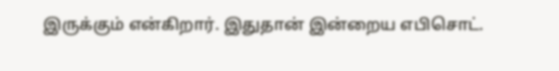இருக்கும் என்கிறார். இதுதான் இன்றைய எபிசொட்.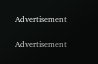Advertisement

Advertisement